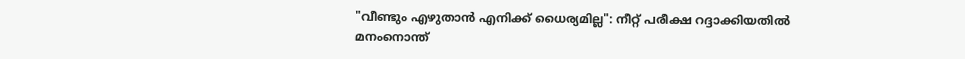"വീണ്ടും എഴുതാൻ എനിക്ക് ധൈര്യമില്ല": നീറ്റ് പരീക്ഷ റദ്ദാക്കിയതിൽ മനംനൊന്ത്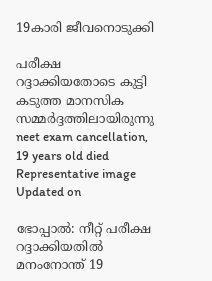19കാരി ജീവനൊടുക്കി

പരീക്ഷ റദ്ദാക്കിയതോടെ കുട്ടി കടുത്ത മാനസിക സമ്മർദ്ദത്തിലായിരുന്നു
neet exam cancellation, 19 years old died
Representative image
Updated on

ഭോപ്പാൽ: നീറ്റ് പരീക്ഷ റദ്ദാക്കിയതിൽ മനംനോന്ത് 19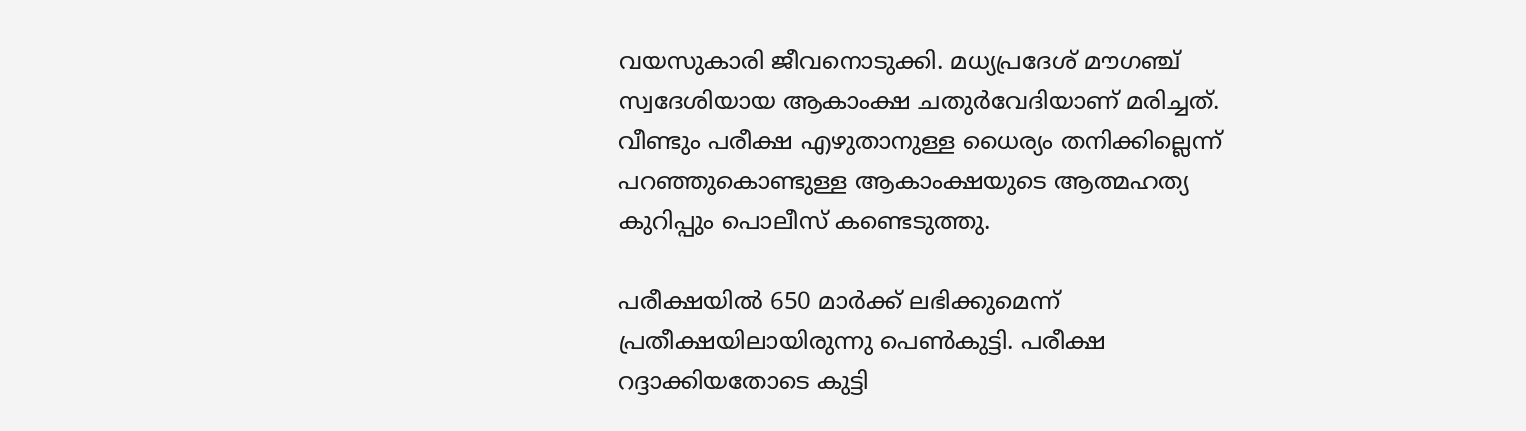വയസുകാരി ജീവനൊടുക്കി. മധ്യപ്രദേശ് മൗഗഞ്ച് സ്വദേശിയായ ആകാംക്ഷ ചതുർവേദിയാണ് മരിച്ചത്. വീണ്ടും പരീക്ഷ എഴുതാനുള്ള ധൈര്യം തനിക്കില്ലെന്ന് പറഞ്ഞുകൊണ്ടുള്ള ആകാംക്ഷയുടെ ആത്മഹത്യ കുറിപ്പും പൊലീസ് കണ്ടെടുത്തു.

പരീക്ഷയിൽ 650 മാർക്ക് ലഭിക്കുമെന്ന് പ്രതീക്ഷയിലായിരുന്നു പെൺകുട്ടി. പരീക്ഷ റദ്ദാക്കിയതോടെ കുട്ടി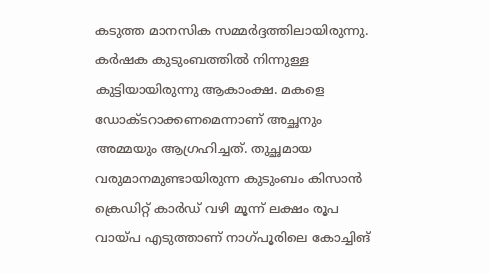കടുത്ത മാനസിക സമ്മർദ്ദത്തിലായിരുന്നു. കർഷക കുടുംബത്തിൽ നിന്നുള്ള കുട്ടിയായിരുന്നു ആകാംക്ഷ. മകളെ ഡോക്‌ടറാക്കണമെന്നാണ് അച്ഛനും അമ്മയും ആഗ്രഹിച്ചത്. തുച്ഛമായ വരുമാനമുണ്ടായിരുന്ന കുടുംബം കിസാൻ ക്രെഡിറ്റ് കാർഡ് വഴി മൂന്ന് ലക്ഷം രൂപ വായ്പ എടുത്താണ് നാഗ്പൂരിലെ കോച്ചിങ്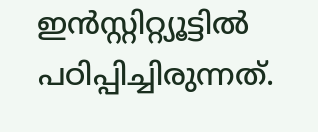ഇൻസ്റ്റിറ്റ്യൂട്ടിൽ പഠിപ്പിച്ചിരുന്നത്.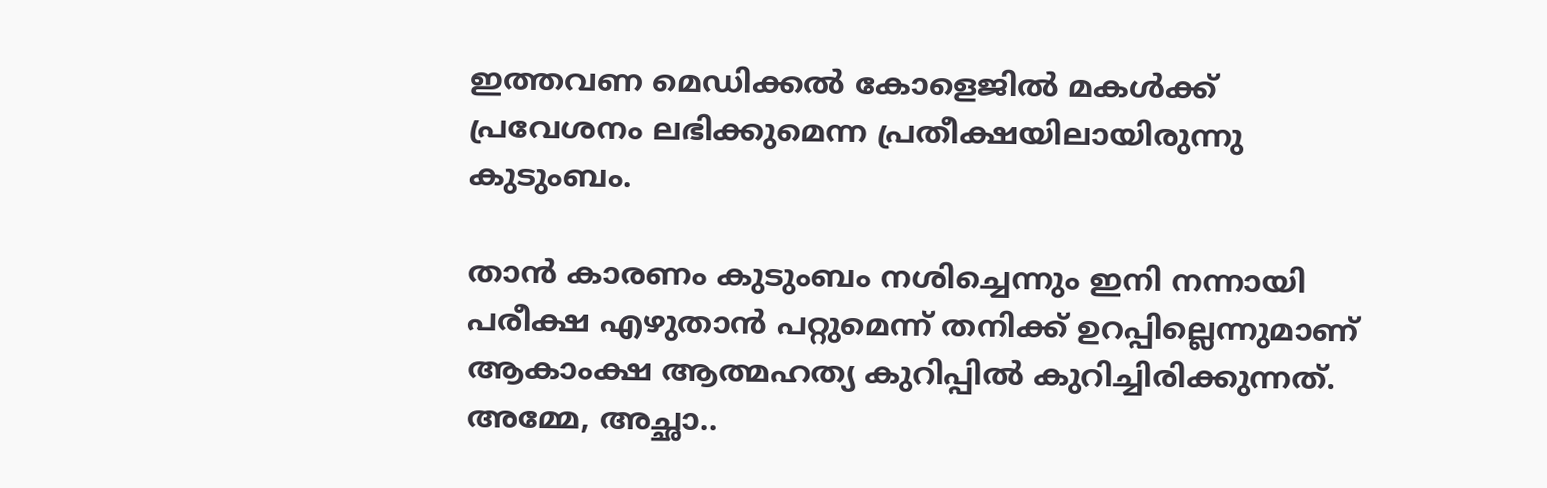ഇത്തവണ മെഡിക്കൽ കോളെജിൽ മകൾക്ക് പ്രവേശനം ലഭിക്കുമെന്ന പ്രതീക്ഷയിലായിരുന്നു കുടുംബം.

താൻ കാരണം കുടുംബം നശിച്ചെന്നും ഇനി നന്നായി പരീക്ഷ എഴുതാൻ പറ്റുമെന്ന് തനിക്ക് ഉറപ്പില്ലെന്നുമാണ് ആകാംക്ഷ ആത്മഹത്യ കുറിപ്പിൽ കുറിച്ചിരിക്കുന്നത്. അമ്മേ, അച്ഛാ..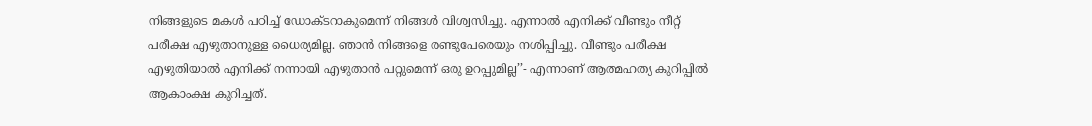നിങ്ങളുടെ മകൾ പഠിച്ച് ഡോക്ടറാകുമെന്ന് നിങ്ങൾ വിശ്വസിച്ചു. എന്നാൽ എനിക്ക് വീണ്ടും നീറ്റ് പരീക്ഷ എഴുതാനുള്ള ധൈര്യമില്ല. ഞാൻ നിങ്ങളെ രണ്ടുപേരെയും നശിപ്പിച്ചു. വീണ്ടും പരീക്ഷ എഴുതിയാൽ എനിക്ക് നന്നായി എഴുതാൻ പറ്റുമെന്ന് ഒരു ഉറപ്പുമില്ല’’- എന്നാണ് ആത്മഹത്യ കുറിപ്പിൽ ആകാംക്ഷ കുറിച്ചത്.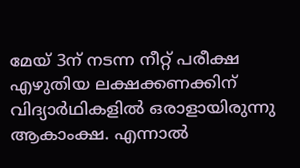മേയ് 3ന് നടന്ന നീറ്റ് പരീക്ഷ എഴുതിയ ലക്ഷക്കണക്കിന് വിദ്യാർഥികളിൽ ഒരാളായിരുന്നു ആകാംക്ഷ. എന്നാൽ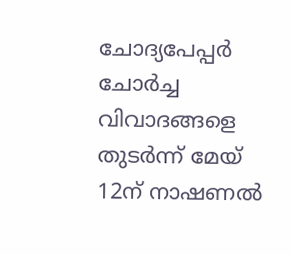ചോദ്യപേപ്പർ ചോർച്ച വിവാദങ്ങളെ തുടർന്ന് മേയ് 12ന് നാഷണൽ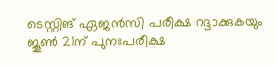ടെസ്റ്റിങ് ഏജൻസി പരീക്ഷ റദ്ദാക്കുകയും ജൂൺ 21ന് പുനഃപരീക്ഷ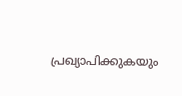പ്രഖ്യാപിക്കുകയും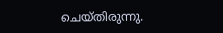ചെയ്തിരുന്നു.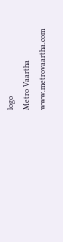logo
Metro Vaartha
www.metrovaartha.com